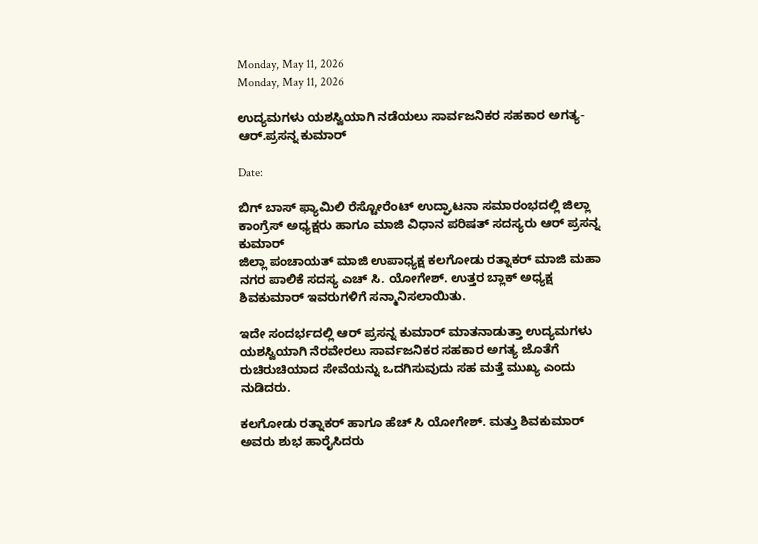Monday, May 11, 2026
Monday, May 11, 2026

ಉದ್ಯಮಗಳು ಯಶಸ್ವಿಯಾಗಿ ನಡೆಯಲು ಸಾರ್ವಜನಿಕರ ಸಹಕಾರ ಅಗತ್ಯ- ಆರ್.ಪ್ರಸನ್ನ ಕುಮಾರ್

Date:

ಬಿಗ್ ಬಾಸ್ ಫ್ಯಾಮಿಲಿ ರೆಸ್ಟೋರೆಂಟ್ ಉದ್ಘಾಟನಾ ಸಮಾರಂಭದಲ್ಲಿ ಜಿಲ್ಲಾ ಕಾಂಗ್ರೆಸ್ ಅಧ್ಯಕ್ಷರು ಹಾಗೂ ಮಾಜಿ ವಿಧಾನ ಪರಿಷತ್ ಸದಸ್ಯರು ಆರ್ ಪ್ರಸನ್ನ ಕುಮಾರ್
ಜಿಲ್ಲಾ ಪಂಚಾಯತ್ ಮಾಜಿ ಉಪಾಧ್ಯಕ್ಷ ಕಲಗೋಡು ರತ್ನಾಕರ್ ಮಾಜಿ ಮಹಾ ನಗರ ಪಾಲಿಕೆ ಸದಸ್ಯ ಎಚ್ ಸಿ. ಯೋಗೇಶ್. ಉತ್ತರ ಬ್ಲಾಕ್ ಅಧ್ಯಕ್ಷ ಶಿವಕುಮಾರ್ ಇವರುಗಳಿಗೆ ಸನ್ಮಾನಿಸಲಾಯಿತು.

ಇದೇ ಸಂದರ್ಭದಲ್ಲಿ ಆರ್ ಪ್ರಸನ್ನ ಕುಮಾರ್ ಮಾತನಾಡುತ್ತಾ ಉದ್ಯಮಗಳು ಯಶಸ್ವಿಯಾಗಿ ನೆರವೇರಲು ಸಾರ್ವಜನಿಕರ ಸಹಕಾರ ಅಗತ್ಯ ಜೊತೆಗೆ ರುಚಿರುಚಿಯಾದ ಸೇವೆಯನ್ನು ಒದಗಿಸುವುದು ಸಹ ಮತ್ತೆ ಮುಖ್ಯ ಎಂದು ನುಡಿದರು.

ಕಲಗೋಡು ರತ್ನಾಕರ್ ಹಾಗೂ ಹೆಚ್ ಸಿ ಯೋಗೇಶ್. ಮತ್ತು ಶಿವಕುಮಾರ್ ಅವರು ಶುಭ ಹಾರೈಸಿದರು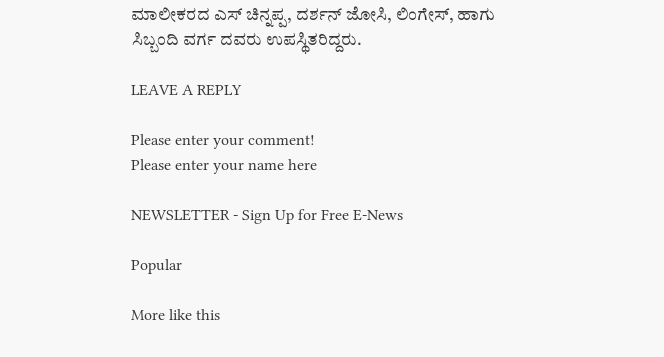ಮಾಲೀಕರದ ಎಸ್ ಚಿನ್ನಪ್ಪ, ದರ್ಶನ್ ಜೋಸಿ, ಲಿಂಗೇಸ್, ಹಾಗು ಸಿಬ್ಬಂದಿ ವರ್ಗ ದವರು ಉಪಸ್ಥಿತರಿದ್ದರು.

LEAVE A REPLY

Please enter your comment!
Please enter your name here

NEWSLETTER - Sign Up for Free E-News

Popular

More like this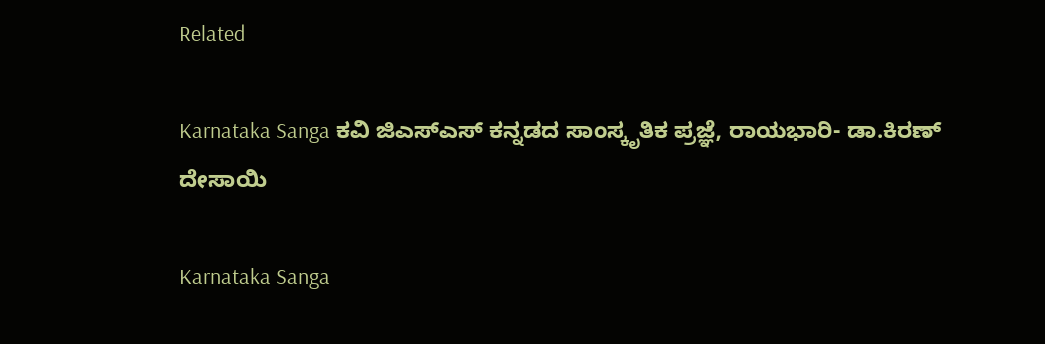Related

Karnataka Sanga ಕವಿ ಜಿಎಸ್ಎಸ್ ಕನ್ನಡದ ಸಾಂಸ್ಕೃತಿಕ ಪ್ರಜ್ಞೆ, ರಾಯಭಾರಿ- ಡಾ.ಕಿರಣ್ ದೇಸಾಯಿ

Karnataka Sanga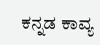ಕನ್ನಡ ಕಾವ್ಯ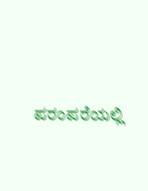ಪರಂಪರೆಯಲ್ಲಿ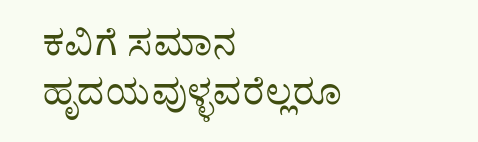ಕವಿಗೆ ಸಮಾನ ಹೃದಯವುಳ್ಳವರೆಲ್ಲರೂ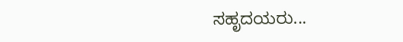ಸಹೃದಯರು...